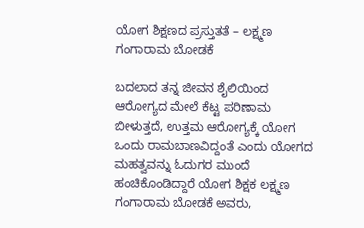ಯೋಗ ಶಿಕ್ಷಣದ ಪ್ರಸ್ತುತತೆ – ಲಕ್ಷ್ಮಣ ಗಂಗಾರಾಮ ಬೋಡಕೆ

ಬದಲಾದ ತನ್ನ ಜೀವನ ಶೈಲಿಯಿಂದ ಆರೋಗ್ಯದ ಮೇಲೆ ಕೆಟ್ಟ ಪರಿಣಾಮ ಬೀಳುತ್ತದೆ, ಉತ್ತಮ ಆರೋಗ್ಯಕ್ಕೆ ಯೋಗ ಒಂದು ರಾಮಬಾಣವಿದ್ದಂತೆ ಎಂದು ಯೋಗದ ಮಹತ್ವವನ್ನು ಓದುಗರ ಮುಂದೆ ಹಂಚಿಕೊಂಡಿದ್ದಾರೆ ಯೋಗ ಶಿಕ್ಷಕ ಲಕ್ಷ್ಮಣ ಗಂಗಾರಾಮ ಬೋಡಕೆ ಅವರು,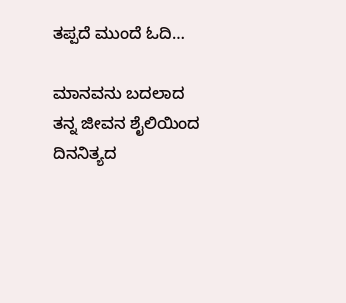ತಪ್ಪದೆ ಮುಂದೆ ಓದಿ…

ಮಾನವನು ಬದಲಾದ ತನ್ನ ಜೀವನ ಶೈಲಿಯಿಂದ ದಿನನಿತ್ಯದ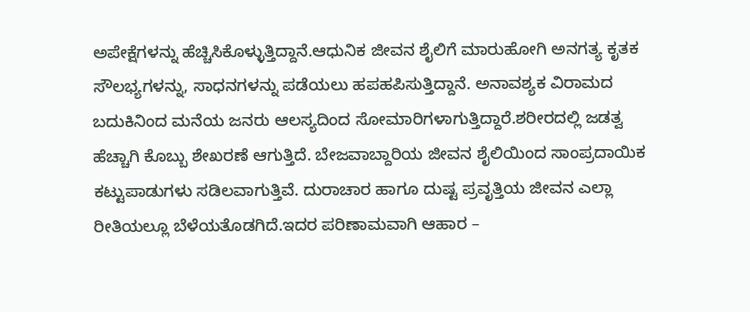ಅಪೇಕ್ಷೆಗಳನ್ನು ಹೆಚ್ಚಿಸಿಕೊಳ್ಳುತ್ತಿದ್ದಾನೆ.ಆಧುನಿಕ ಜೀವನ ಶೈಲಿಗೆ ಮಾರುಹೋಗಿ ಅನಗತ್ಯ ಕೃತಕ ಸೌಲಭ್ಯಗಳನ್ನು, ಸಾಧನಗಳನ್ನು ಪಡೆಯಲು ಹಪಹಪಿಸುತ್ತಿದ್ದಾನೆ. ಅನಾವಶ್ಯಕ ವಿರಾಮದ ಬದುಕಿನಿಂದ ಮನೆಯ ಜನರು ಆಲಸ್ಯದಿಂದ ಸೋಮಾರಿಗಳಾಗುತ್ತಿದ್ದಾರೆ.ಶರೀರದಲ್ಲಿ ಜಡತ್ವ ಹೆಚ್ಚಾಗಿ ಕೊಬ್ಬು ಶೇಖರಣೆ ಆಗುತ್ತಿದೆ. ಬೇಜವಾಬ್ದಾರಿಯ ಜೀವನ ಶೈಲಿಯಿಂದ ಸಾಂಪ್ರದಾಯಿಕ ಕಟ್ಟುಪಾಡುಗಳು ಸಡಿಲವಾಗುತ್ತಿವೆ. ದುರಾಚಾರ ಹಾಗೂ ದುಷ್ಟ ಪ್ರವೃತ್ತಿಯ ಜೀವನ ಎಲ್ಲಾ ರೀತಿಯಲ್ಲೂ ಬೆಳೆಯತೊಡಗಿದೆ.ಇದರ ಪರಿಣಾಮವಾಗಿ ಆಹಾರ –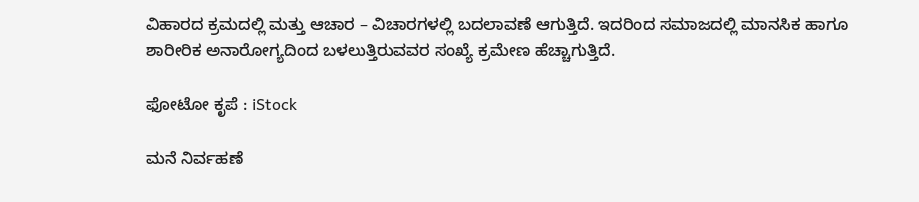ವಿಹಾರದ ಕ್ರಮದಲ್ಲಿ ಮತ್ತು ಆಚಾರ – ವಿಚಾರಗಳಲ್ಲಿ ಬದಲಾವಣೆ ಆಗುತ್ತಿದೆ. ಇದರಿಂದ ಸಮಾಜದಲ್ಲಿ ಮಾನಸಿಕ ಹಾಗೂ ಶಾರೀರಿಕ ಅನಾರೋಗ್ಯದಿಂದ ಬಳಲುತ್ತಿರುವವರ ಸಂಖ್ಯೆ ಕ್ರಮೇಣ ಹೆಚ್ಚಾಗುತ್ತಿದೆ.

ಫೋಟೋ ಕೃಪೆ : iStock

ಮನೆ ನಿರ್ವಹಣೆ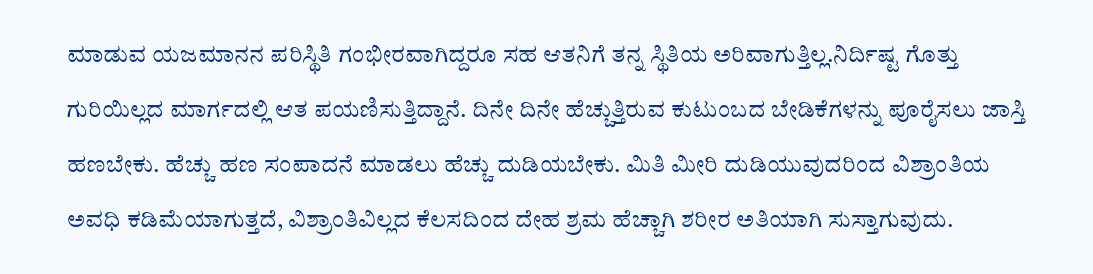ಮಾಡುವ ಯಜಮಾನನ ಪರಿಸ್ಥಿತಿ ಗಂಭೀರವಾಗಿದ್ದರೂ ಸಹ ಆತನಿಗೆ ತನ್ನ ಸ್ಥಿತಿಯ ಅರಿವಾಗುತ್ತಿಲ್ಲ.ನಿರ್ದಿಷ್ಟ ಗೊತ್ತು ಗುರಿಯಿಲ್ಲದ ಮಾರ್ಗದಲ್ಲಿ ಆತ ಪಯಣಿಸುತ್ತಿದ್ದಾನೆ. ದಿನೇ ದಿನೇ ಹೆಚ್ಚುತ್ತಿರುವ ಕುಟುಂಬದ ಬೇಡಿಕೆಗಳನ್ನು ಪೂರೈಸಲು ಜಾಸ್ತಿ ಹಣಬೇಕು. ಹೆಚ್ಚು ಹಣ ಸಂಪಾದನೆ ಮಾಡಲು ಹೆಚ್ಚು ದುಡಿಯಬೇಕು. ಮಿತಿ ಮೀರಿ ದುಡಿಯುವುದರಿಂದ ವಿಶ್ರಾಂತಿಯ ಅವಧಿ ಕಡಿಮೆಯಾಗುತ್ತದೆ, ವಿಶ್ರಾಂತಿವಿಲ್ಲದ ಕೆಲಸದಿಂದ ದೇಹ ಶ್ರಮ ಹೆಚ್ಚಾಗಿ ಶರೀರ ಅತಿಯಾಗಿ ಸುಸ್ತಾಗುವುದು.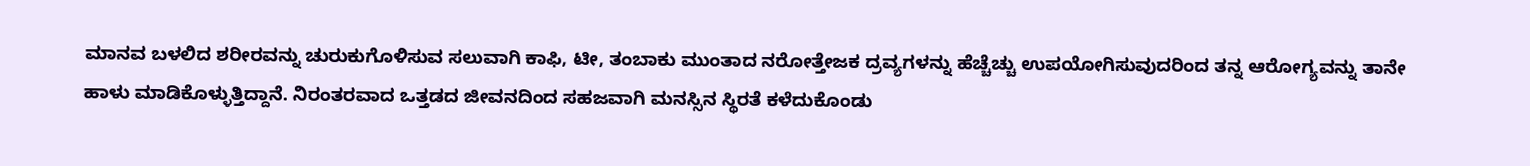ಮಾನವ ಬಳಲಿದ ಶರೀರವನ್ನು ಚುರುಕುಗೊಳಿಸುವ ಸಲುವಾಗಿ ಕಾಫಿ, ಟೀ, ತಂಬಾಕು ಮುಂತಾದ ನರೋತ್ತೇಜಕ ದ್ರವ್ಯಗಳನ್ನು ಹೆಚ್ಚೆಚ್ಚು ಉಪಯೋಗಿಸುವುದರಿಂದ ತನ್ನ ಆರೋಗ್ಯವನ್ನು ತಾನೇ ಹಾಳು ಮಾಡಿಕೊಳ್ಳುತ್ತಿದ್ದಾನೆ. ನಿರಂತರವಾದ ಒತ್ತಡದ ಜೀವನದಿಂದ ಸಹಜವಾಗಿ ಮನಸ್ಸಿನ ಸ್ಥಿರತೆ ಕಳೆದುಕೊಂಡು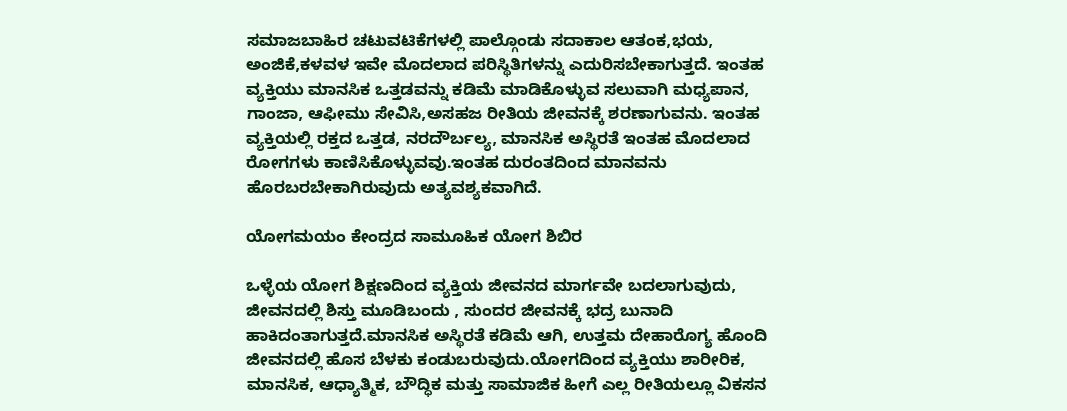ಸಮಾಜಬಾಹಿರ ಚಟುವಟಿಕೆಗಳಲ್ಲಿ ಪಾಲ್ಗೊಂಡು ಸದಾಕಾಲ ಆತಂಕ,ಭಯ, ಅಂಜಿಕೆ,ಕಳವಳ ಇವೇ ಮೊದಲಾದ ಪರಿಸ್ಥಿತಿಗಳನ್ನು ಎದುರಿಸಬೇಕಾಗುತ್ತದೆ. ಇಂತಹ ವ್ಯಕ್ತಿಯು ಮಾನಸಿಕ ಒತ್ತಡವನ್ನು ಕಡಿಮೆ ಮಾಡಿಕೊಳ್ಳುವ ಸಲುವಾಗಿ ಮಧ್ಯಪಾನ, ಗಾಂಜಾ, ಆಫೀಮು ಸೇವಿಸಿ,ಅಸಹಜ ರೀತಿಯ ಜೀವನಕ್ಕೆ ಶರಣಾಗುವನು. ಇಂತಹ ವ್ಯಕ್ತಿಯಲ್ಲಿ ರಕ್ತದ ಒತ್ತಡ, ನರದೌರ್ಬಲ್ಯ, ಮಾನಸಿಕ ಅಸ್ಥಿರತೆ ಇಂತಹ ಮೊದಲಾದ ರೋಗಗಳು ಕಾಣಿಸಿಕೊಳ್ಳುವವು.ಇಂತಹ ದುರಂತದಿಂದ ಮಾನವನು ಹೊರಬರಬೇಕಾಗಿರುವುದು ಅತ್ಯವಶ್ಯಕವಾಗಿದೆ.

ಯೋಗಮಯಂ ಕೇಂದ್ರದ ಸಾಮೂಹಿಕ ಯೋಗ ಶಿಬಿರ

ಒಳ್ಳೆಯ ಯೋಗ ಶಿಕ್ಷಣದಿಂದ ವ್ಯಕ್ತಿಯ ಜೀವನದ ಮಾರ್ಗವೇ ಬದಲಾಗುವುದು, ಜೀವನದಲ್ಲಿ ಶಿಸ್ತು ಮೂಡಿಬಂದು , ಸುಂದರ ಜೀವನಕ್ಕೆ ಭದ್ರ ಬುನಾದಿ ಹಾಕಿದಂತಾಗುತ್ತದೆ.ಮಾನಸಿಕ ಅಸ್ಥಿರತೆ ಕಡಿಮೆ ಆಗಿ, ಉತ್ತಮ ದೇಹಾರೊಗ್ಯ ಹೊಂದಿ ಜೀವನದಲ್ಲಿ ಹೊಸ ಬೆಳಕು ಕಂಡುಬರುವುದು.ಯೋಗದಿಂದ ವ್ಯಕ್ತಿಯು ಶಾರೀರಿಕ, ಮಾನಸಿಕ, ಆಧ್ಯಾತ್ಮಿಕ, ಬೌದ್ಧಿಕ ಮತ್ತು ಸಾಮಾಜಿಕ ಹೀಗೆ ಎಲ್ಲ ರೀತಿಯಲ್ಲೂ ವಿಕಸನ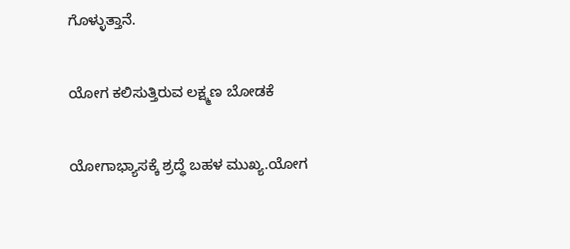ಗೊಳ್ಳುತ್ತಾನೆ.

ಯೋಗ ಕಲಿಸುತ್ತಿರುವ ಲಕ್ಷ್ಮಣ ಬೋಡಕೆ

ಯೋಗಾಭ್ಯಾಸಕ್ಕೆ ಶ್ರದ್ಧೆ ಬಹಳ ಮುಖ್ಯ.ಯೋಗ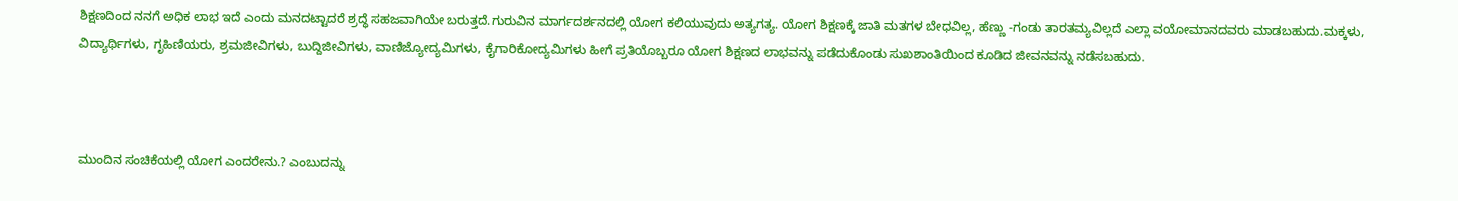ಶಿಕ್ಷಣದಿಂದ ನನಗೆ ಅಧಿಕ ಲಾಭ ಇದೆ ಎಂದು ಮನದಟ್ಟಾದರೆ ಶ್ರದ್ಧೆ ಸಹಜವಾಗಿಯೇ ಬರುತ್ತದೆ.ಗುರುವಿನ ಮಾರ್ಗದರ್ಶನದಲ್ಲಿ ಯೋಗ ಕಲಿಯುವುದು ಅತ್ಯಗತ್ಯ. ಯೋಗ ಶಿಕ್ಷಣಕ್ಕೆ ಜಾತಿ ಮತಗಳ ಬೇಧವಿಲ್ಲ, ಹೆಣ್ಣು -ಗಂಡು ತಾರತಮ್ಯವಿಲ್ಲದೆ ಎಲ್ಲಾ ವಯೋಮಾನದವರು ಮಾಡಬಹುದು.ಮಕ್ಕಳು, ವಿದ್ಯಾರ್ಥಿಗಳು, ಗೃಹಿಣಿಯರು, ಶ್ರಮಜೀವಿಗಳು, ಬುದ್ದಿಜೀವಿಗಳು, ವಾಣಿಜ್ಯೋದ್ಯಮಿಗಳು, ಕೈಗಾರಿಕೋದ್ಯಮಿಗಳು ಹೀಗೆ ಪ್ರತಿಯೊಬ್ಬರೂ ಯೋಗ ಶಿಕ್ಷಣದ ಲಾಭವನ್ನು ಪಡೆದುಕೊಂಡು ಸುಖಶಾಂತಿಯಿಂದ ಕೂಡಿದ ಜೀವನವನ್ನು ನಡೆಸಬಹುದು.



ಮುಂದಿನ ಸಂಚಿಕೆಯಲ್ಲಿ ಯೋಗ ಎಂದರೇನು.? ಎಂಬುದನ್ನು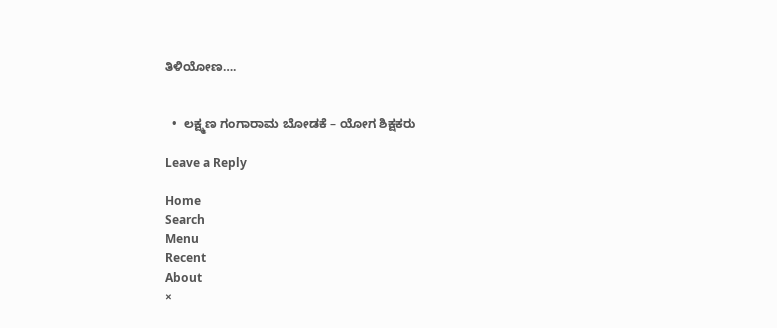ತಿಳಿಯೋಣ….


  •  ಲಕ್ಷ್ಮಣ ಗಂಗಾರಾಮ ಬೋಡಕೆ – ಯೋಗ ಶಿಕ್ಷಕರು

Leave a Reply

Home
Search
Menu
Recent
About
×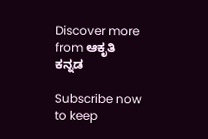Discover more from ಆಕೃತಿ ಕನ್ನಡ

Subscribe now to keep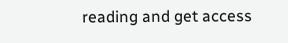reading and get access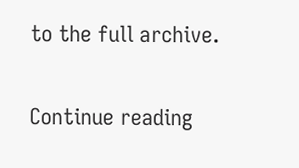to the full archive.

Continue reading